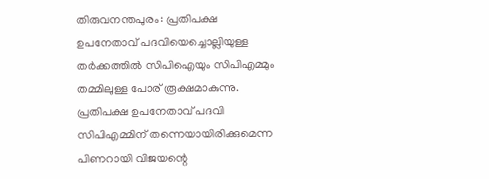തിരുവനന്തപുരം: പ്രതിപക്ഷ ഉപനേതാവ് പദവിയെച്ചൊല്ലിയുള്ള തർക്കത്തിൽ സിപിഐയും സിപിഎമ്മും തമ്മിലുള്ള പോര് രൂക്ഷമാകുന്നു. പ്രതിപക്ഷ ഉപനേതാവ് പദവി സിപിഎമ്മിന് തന്നെയായിരിക്കുമെന്ന പിണറായി വിജയന്റെ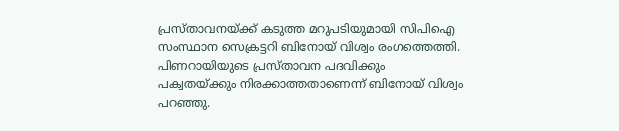പ്രസ്താവനയ്ക്ക് കടുത്ത മറുപടിയുമായി സിപിഐ സംസ്ഥാന സെക്രട്ടറി ബിനോയ് വിശ്വം രംഗത്തെത്തി. പിണറായിയുടെ പ്രസ്താവന പദവിക്കും പക്വതയ്ക്കും നിരക്കാത്തതാണെന്ന് ബിനോയ് വിശ്വം പറഞ്ഞു.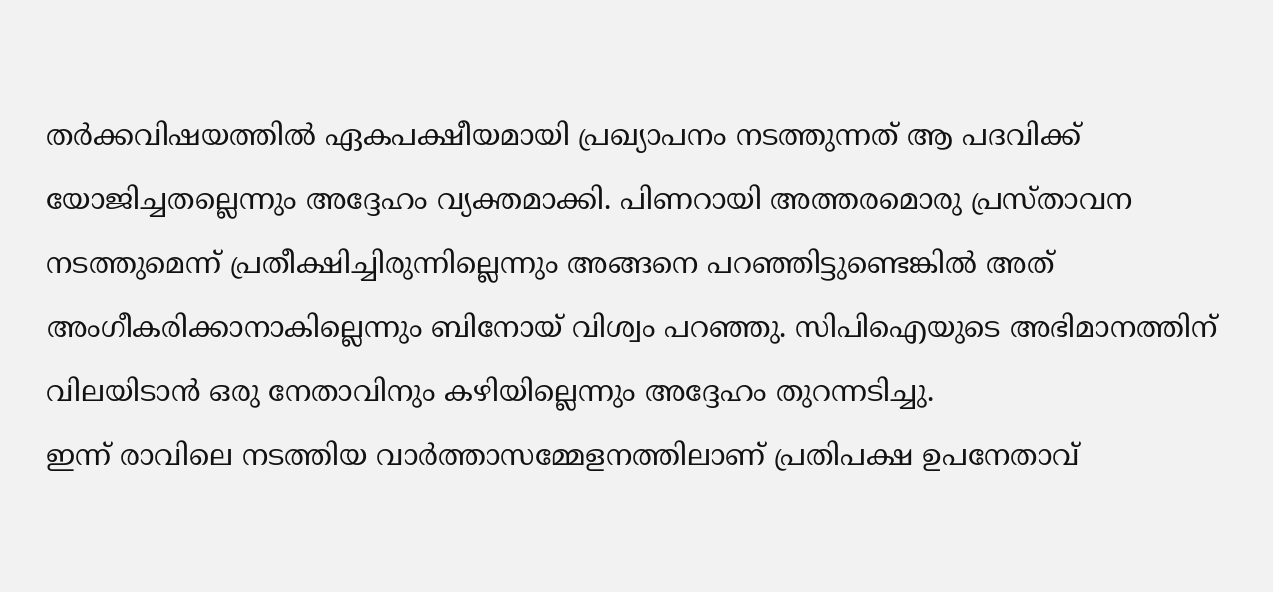തർക്കവിഷയത്തിൽ ഏകപക്ഷീയമായി പ്രഖ്യാപനം നടത്തുന്നത് ആ പദവിക്ക് യോജിച്ചതല്ലെന്നും അദ്ദേഹം വ്യക്തമാക്കി. പിണറായി അത്തരമൊരു പ്രസ്താവന നടത്തുമെന്ന് പ്രതീക്ഷിച്ചിരുന്നില്ലെന്നും അങ്ങനെ പറഞ്ഞിട്ടുണ്ടെങ്കിൽ അത് അംഗീകരിക്കാനാകില്ലെന്നും ബിനോയ് വിശ്വം പറഞ്ഞു. സിപിഐയുടെ അഭിമാനത്തിന് വിലയിടാൻ ഒരു നേതാവിനും കഴിയില്ലെന്നും അദ്ദേഹം തുറന്നടിച്ചു.
ഇന്ന് രാവിലെ നടത്തിയ വാർത്താസമ്മേളനത്തിലാണ് പ്രതിപക്ഷ ഉപനേതാവ്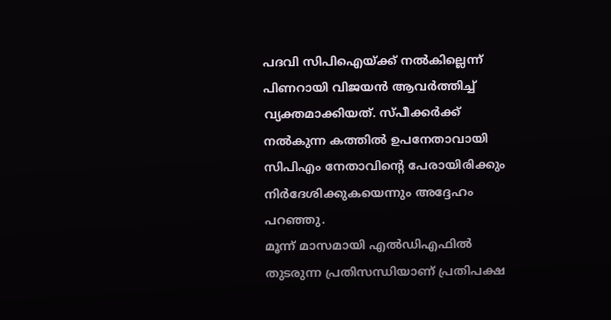പദവി സിപിഐയ്ക്ക് നൽകില്ലെന്ന് പിണറായി വിജയൻ ആവർത്തിച്ച് വ്യക്തമാക്കിയത്. സ്പീക്കർക്ക് നൽകുന്ന കത്തിൽ ഉപനേതാവായി സിപിഎം നേതാവിന്റെ പേരായിരിക്കും നിർദേശിക്കുകയെന്നും അദ്ദേഹം പറഞ്ഞു.
മൂന്ന് മാസമായി എൽഡിഎഫിൽ തുടരുന്ന പ്രതിസന്ധിയാണ് പ്രതിപക്ഷ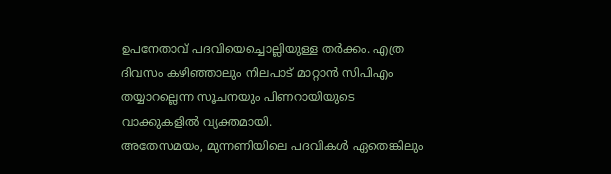ഉപനേതാവ് പദവിയെച്ചൊല്ലിയുള്ള തർക്കം. എത്ര ദിവസം കഴിഞ്ഞാലും നിലപാട് മാറ്റാൻ സിപിഎം തയ്യാറല്ലെന്ന സൂചനയും പിണറായിയുടെ വാക്കുകളിൽ വ്യക്തമായി.
അതേസമയം, മുന്നണിയിലെ പദവികൾ ഏതെങ്കിലും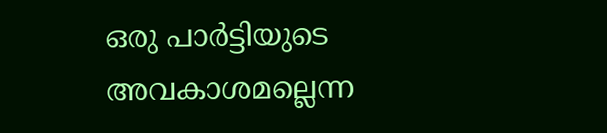ഒരു പാർട്ടിയുടെ അവകാശമല്ലെന്ന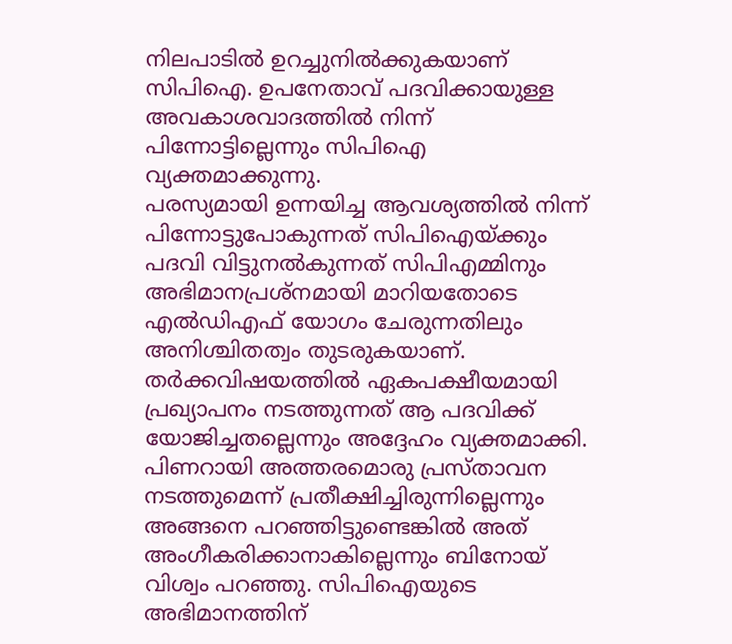നിലപാടിൽ ഉറച്ചുനിൽക്കുകയാണ് സിപിഐ. ഉപനേതാവ് പദവിക്കായുള്ള അവകാശവാദത്തിൽ നിന്ന് പിന്നോട്ടില്ലെന്നും സിപിഐ വ്യക്തമാക്കുന്നു.
പരസ്യമായി ഉന്നയിച്ച ആവശ്യത്തിൽ നിന്ന് പിന്നോട്ടുപോകുന്നത് സിപിഐയ്ക്കും പദവി വിട്ടുനൽകുന്നത് സിപിഎമ്മിനും അഭിമാനപ്രശ്നമായി മാറിയതോടെ എൽഡിഎഫ് യോഗം ചേരുന്നതിലും അനിശ്ചിതത്വം തുടരുകയാണ്.
തർക്കവിഷയത്തിൽ ഏകപക്ഷീയമായി പ്രഖ്യാപനം നടത്തുന്നത് ആ പദവിക്ക് യോജിച്ചതല്ലെന്നും അദ്ദേഹം വ്യക്തമാക്കി. പിണറായി അത്തരമൊരു പ്രസ്താവന നടത്തുമെന്ന് പ്രതീക്ഷിച്ചിരുന്നില്ലെന്നും അങ്ങനെ പറഞ്ഞിട്ടുണ്ടെങ്കിൽ അത് അംഗീകരിക്കാനാകില്ലെന്നും ബിനോയ് വിശ്വം പറഞ്ഞു. സിപിഐയുടെ അഭിമാനത്തിന്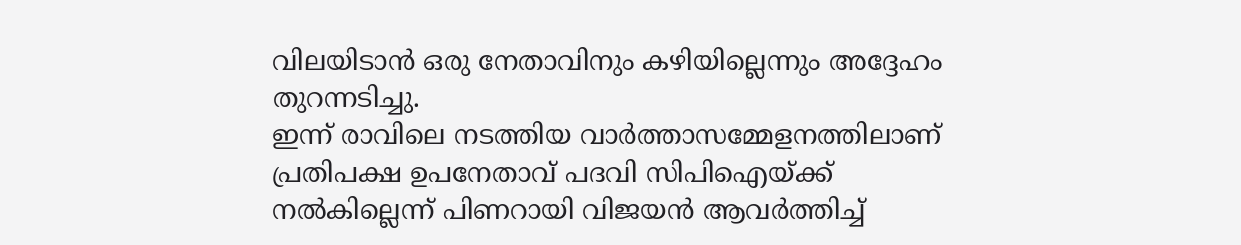വിലയിടാൻ ഒരു നേതാവിനും കഴിയില്ലെന്നും അദ്ദേഹം തുറന്നടിച്ചു.
ഇന്ന് രാവിലെ നടത്തിയ വാർത്താസമ്മേളനത്തിലാണ് പ്രതിപക്ഷ ഉപനേതാവ് പദവി സിപിഐയ്ക്ക് നൽകില്ലെന്ന് പിണറായി വിജയൻ ആവർത്തിച്ച്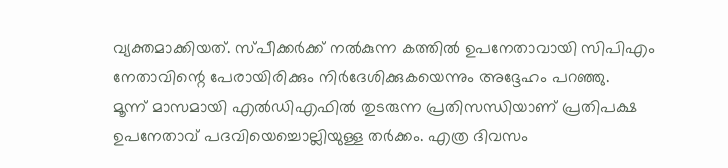വ്യക്തമാക്കിയത്. സ്പീക്കർക്ക് നൽകുന്ന കത്തിൽ ഉപനേതാവായി സിപിഎം നേതാവിന്റെ പേരായിരിക്കും നിർദേശിക്കുകയെന്നും അദ്ദേഹം പറഞ്ഞു.
മൂന്ന് മാസമായി എൽഡിഎഫിൽ തുടരുന്ന പ്രതിസന്ധിയാണ് പ്രതിപക്ഷ ഉപനേതാവ് പദവിയെച്ചൊല്ലിയുള്ള തർക്കം. എത്ര ദിവസം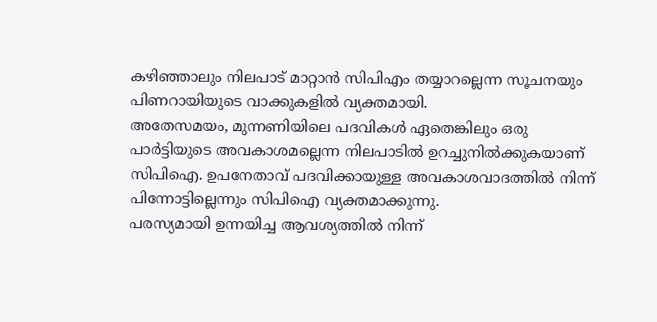കഴിഞ്ഞാലും നിലപാട് മാറ്റാൻ സിപിഎം തയ്യാറല്ലെന്ന സൂചനയും പിണറായിയുടെ വാക്കുകളിൽ വ്യക്തമായി.
അതേസമയം, മുന്നണിയിലെ പദവികൾ ഏതെങ്കിലും ഒരു പാർട്ടിയുടെ അവകാശമല്ലെന്ന നിലപാടിൽ ഉറച്ചുനിൽക്കുകയാണ് സിപിഐ. ഉപനേതാവ് പദവിക്കായുള്ള അവകാശവാദത്തിൽ നിന്ന് പിന്നോട്ടില്ലെന്നും സിപിഐ വ്യക്തമാക്കുന്നു.
പരസ്യമായി ഉന്നയിച്ച ആവശ്യത്തിൽ നിന്ന്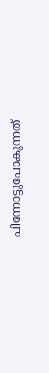പിന്നോട്ടുപോകുന്നത്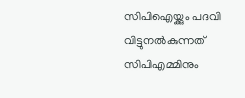സിപിഐയ്ക്കും പദവി വിട്ടുനൽകുന്നത് സിപിഎമ്മിനും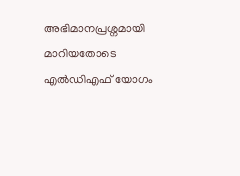അഭിമാനപ്രശ്നമായി മാറിയതോടെ എൽഡിഎഫ് യോഗം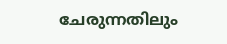ചേരുന്നതിലും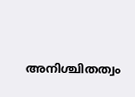അനിശ്ചിതത്വം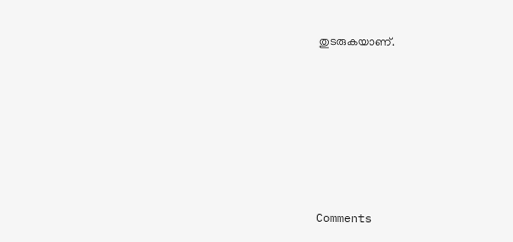തുടരുകയാണ്.







Comments